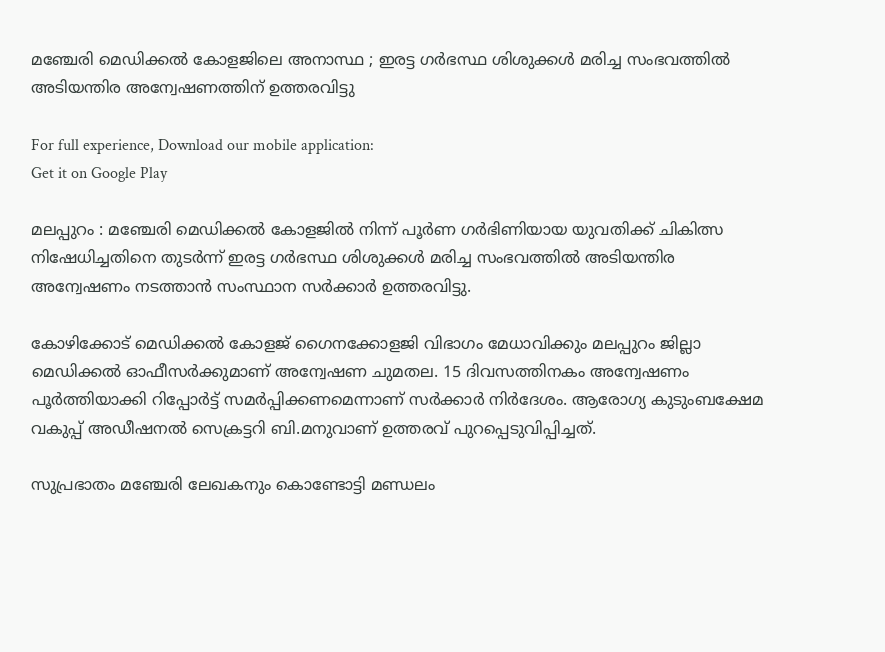മഞ്ചേരി മെഡിക്കല്‍ കോളജിലെ അനാസ്ഥ ; ഇരട്ട ഗര്‍ഭസ്ഥ ശിശുക്കള്‍ മരിച്ച സംഭവത്തില്‍ അടിയന്തിര അന്വേഷണത്തിന് ഉത്തരവിട്ടു

For full experience, Download our mobile application:
Get it on Google Play

മലപ്പുറം : മഞ്ചേരി മെഡിക്കല്‍ കോളജില്‍ നിന്ന് പൂര്‍ണ ഗര്‍ഭിണിയായ യുവതിക്ക് ചികിത്സ നിഷേധിച്ചതിനെ തുടര്‍ന്ന് ഇരട്ട ഗര്‍ഭസ്ഥ ശിശുക്കള്‍ മരിച്ച സംഭവത്തില്‍ അടിയന്തിര അന്വേഷണം നടത്താന്‍ സംസ്ഥാന സര്‍ക്കാര്‍ ഉത്തരവിട്ടു.

കോഴിക്കോട് മെഡിക്കല്‍ കോളജ് ഗൈനക്കോളജി വിഭാഗം മേധാവിക്കും മലപ്പുറം ജില്ലാ മെഡിക്കല്‍ ഓഫീസര്‍ക്കുമാണ് അന്വേഷണ ചുമതല. 15 ദിവസത്തിനകം അന്വേഷണം പൂര്‍ത്തിയാക്കി റിപ്പോര്‍ട്ട് സമര്‍പ്പിക്കണമെന്നാണ് സര്‍ക്കാര്‍ നിര്‍ദേശം. ആരോഗ്യ കുടുംബക്ഷേമ വകുപ്പ് അഡീഷനല്‍ സെക്രട്ടറി ബി.മനുവാണ് ഉത്തരവ് പുറപ്പെടുവിപ്പിച്ചത്.

സുപ്രഭാതം മഞ്ചേരി ലേഖകനും കൊണ്ടോട്ടി മണ്ഡലം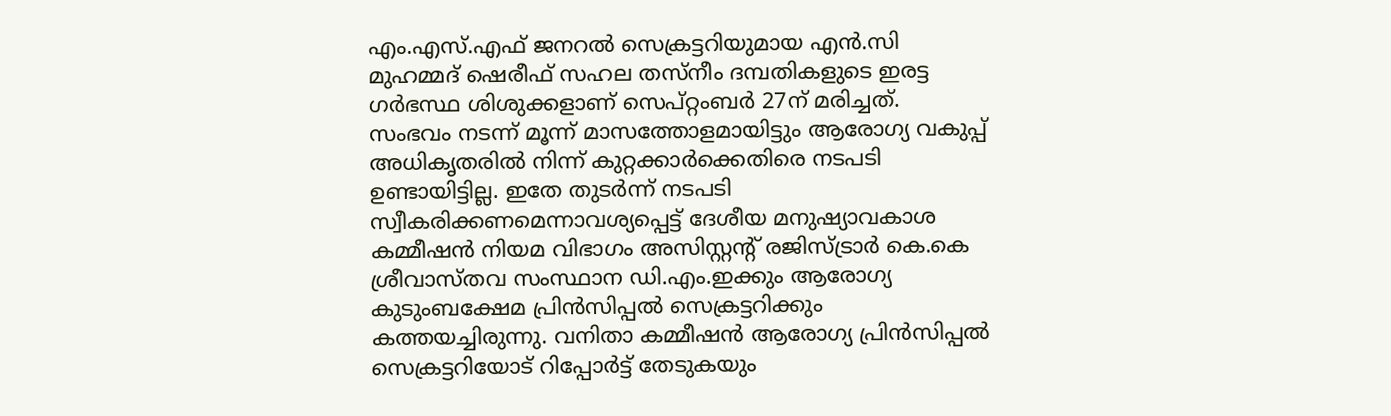എം.എസ്.എഫ് ജനറല്‍ സെക്രട്ടറിയുമായ എന്‍.സി മുഹമ്മദ് ഷെരീഫ് സഹല തസ്‌നീം ദമ്പതികളുടെ ഇരട്ട ഗര്‍ഭസ്ഥ ശിശുക്കളാണ് സെപ്റ്റംബര്‍ 27ന് മരിച്ചത്. സംഭവം നടന്ന് മൂന്ന് മാസത്തോളമായിട്ടും ആരോഗ്യ വകുപ്പ് അധികൃതരില്‍ നിന്ന് കുറ്റക്കാര്‍ക്കെതിരെ നടപടി ഉണ്ടായിട്ടില്ല. ഇതേ തുടര്‍ന്ന് നടപടി സ്വീകരിക്കണമെന്നാവശ്യപ്പെട്ട് ദേശീയ മനുഷ്യാവകാശ കമ്മീഷന്‍ നിയമ വിഭാഗം അസിസ്റ്റന്റ് രജിസ്ട്രാര്‍ കെ.കെ ശ്രീവാസ്തവ സംസ്ഥാന ഡി.എം.ഇക്കും ആരോഗ്യ കുടുംബക്ഷേമ പ്രിന്‍സിപ്പല്‍ സെക്രട്ടറിക്കും കത്തയച്ചിരുന്നു. വനിതാ കമ്മീഷന്‍ ആരോഗ്യ പ്രിന്‍സിപ്പല്‍ സെക്രട്ടറിയോട് റിപ്പോര്‍ട്ട് തേടുകയും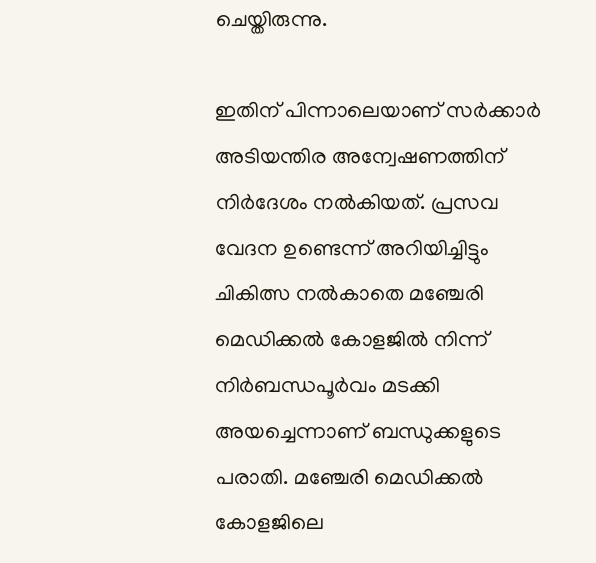ചെയ്തിരുന്നു.

ഇതിന് പിന്നാലെയാണ് സര്‍ക്കാര്‍ അടിയന്തിര അന്വേഷണത്തിന് നിര്‍ദേശം നല്‍കിയത്. പ്രസവ വേദന ഉണ്ടെന്ന് അറിയിച്ചിട്ടും ചികിത്സ നല്‍കാതെ മഞ്ചേരി മെഡിക്കല്‍ കോളജില്‍ നിന്ന് നിര്‍ബന്ധപൂര്‍വം മടക്കി അയച്ചെന്നാണ് ബന്ധുക്കളുടെ പരാതി. മഞ്ചേരി മെഡിക്കല്‍ കോളജിലെ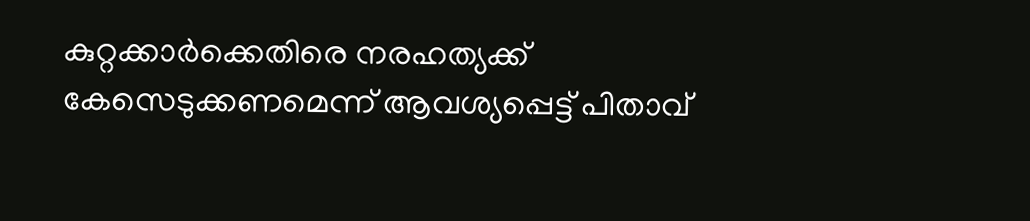കുറ്റക്കാര്‍ക്കെതിരെ നരഹത്യക്ക് കേസെടുക്കണമെന്ന് ആവശ്യപ്പെട്ട് പിതാവ്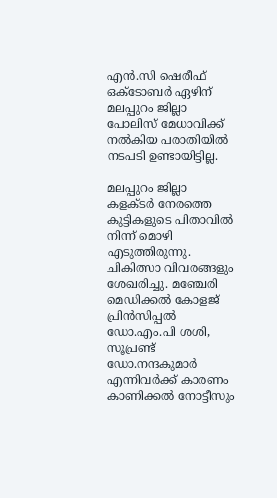എന്‍.സി ഷെരീഫ് ഒക്ടോബര്‍ ഏഴിന് മലപ്പുറം ജില്ലാ പോലിസ് മേധാവിക്ക് നല്‍കിയ പരാതിയില്‍ നടപടി ഉണ്ടായിട്ടില്ല.

മലപ്പുറം ജില്ലാ കളക്ടര്‍ നേരത്തെ കുട്ടികളുടെ പിതാവില്‍ നിന്ന് മൊഴി എടുത്തിരുന്നു. ചികിത്സാ വിവരങ്ങളും ശേഖരിച്ചു. മഞ്ചേരി മെഡിക്കല്‍ കോളജ് പ്രിന്‍സിപ്പല്‍ ഡോ.എം.പി ശശി, സൂപ്രണ്ട് ഡോ.നന്ദകുമാര്‍ എന്നിവര്‍ക്ക് കാരണം കാണിക്കല്‍ നോട്ടീസും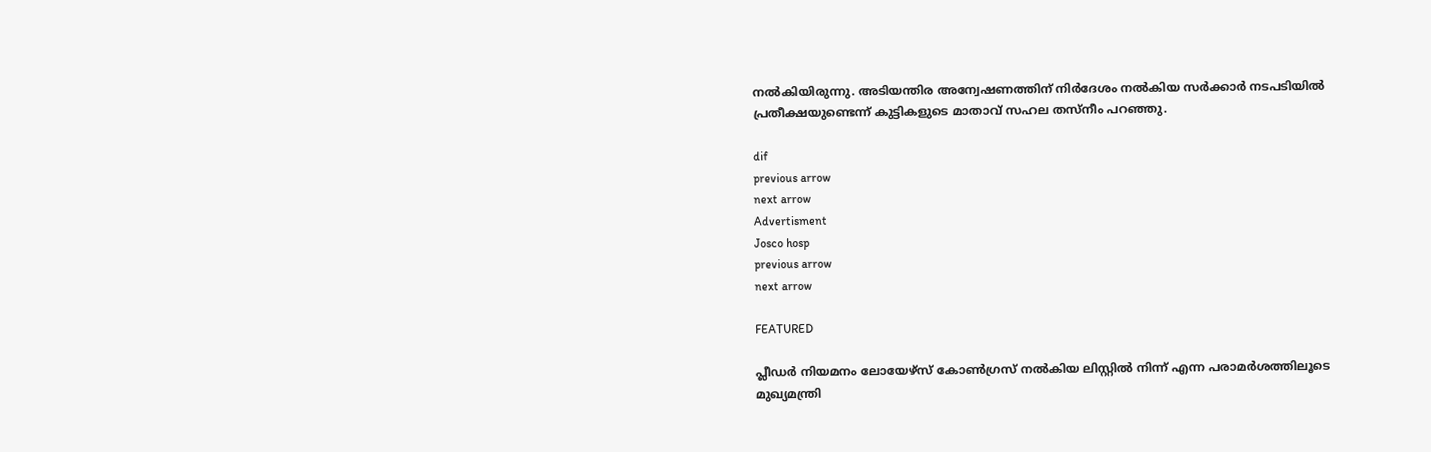നല്‍കിയിരുന്നു. അടിയന്തിര അന്വേഷണത്തിന് നിര്‍ദേശം നല്‍കിയ സര്‍ക്കാര്‍ നടപടിയില്‍ പ്രതീക്ഷയുണ്ടെന്ന് കുട്ടികളുടെ മാതാവ് സഹല തസ്‌നീം പറഞ്ഞു.

dif
previous arrow
next arrow
Advertisment
Josco hosp
previous arrow
next arrow

FEATURED

പ്ലീഡർ നിയമനം ലോയേഴ്സ് കോൺഗ്രസ് നൽകിയ ലിസ്റ്റിൽ നിന്ന് എന്ന പരാമർശത്തിലൂടെ മുഖ്യമന്ത്രി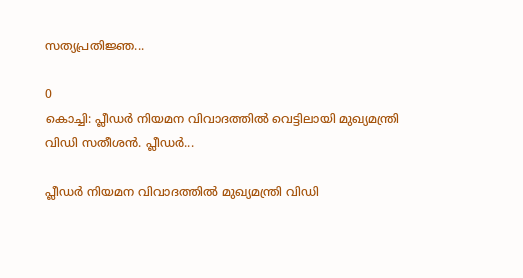സത്യപ്രതിജ്ഞ...

0
കൊച്ചി: പ്ലീഡർ നിയമന വിവാദത്തിൽ വെട്ടിലായി മുഖ്യമന്ത്രി വിഡി സതീശൻ. പ്ലീഡർ...

പ്ലീഡർ നിയമന വിവാദത്തിൽ മുഖ്യമന്ത്രി വിഡി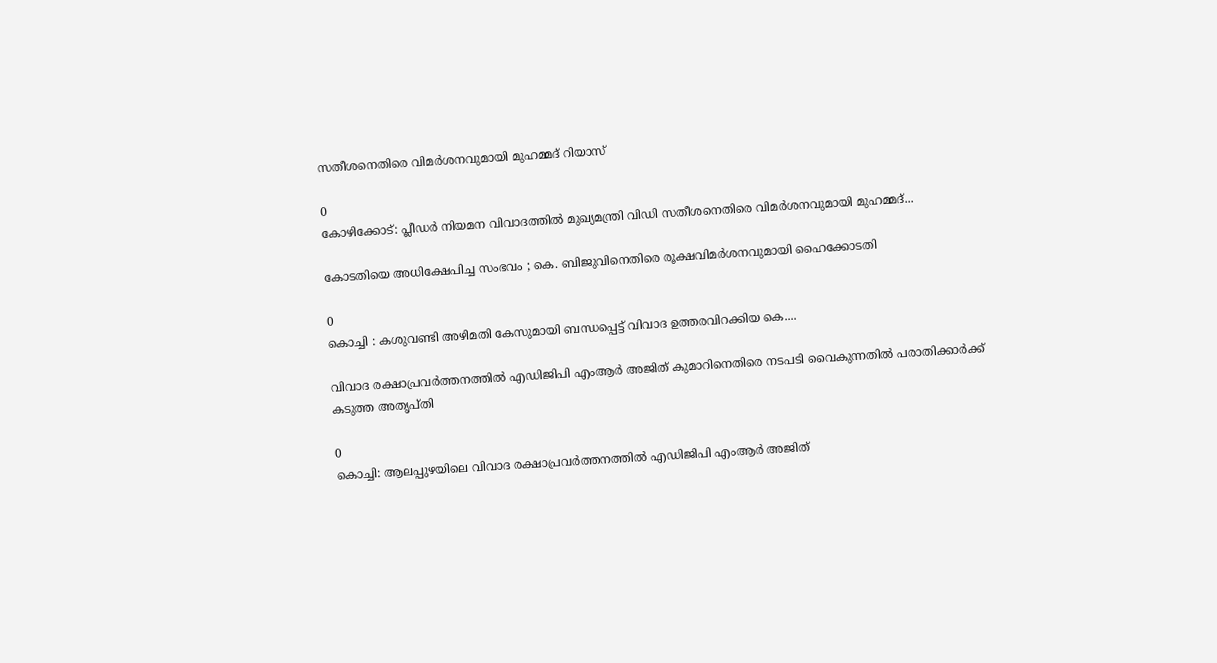സതീശനെതിരെ വിമർശനവുമായി മുഹമ്മദ് റിയാസ്

0
കോഴിക്കോട്: പ്ലീഡർ നിയമന വിവാദത്തിൽ മുഖ്യമന്ത്രി വിഡി സതീശനെതിരെ വിമർശനവുമായി മുഹമ്മദ്...

കോടതിയെ അധിക്ഷേപിച്ച സംഭവം ; കെ. ബിജുവിനെതിരെ രൂക്ഷവിമർശനവുമായി ഹൈക്കോടതി

0
കൊച്ചി : കശുവണ്ടി അഴിമതി കേസുമായി ബന്ധപ്പെട്ട് വിവാദ ഉത്തരവിറക്കിയ കെ....

വിവാദ രക്ഷാപ്രവര്‍ത്തനത്തില്‍ എഡിജിപി എംആര്‍ അജിത് കുമാറിനെതിരെ നടപടി വൈകുന്നതില്‍ പരാതിക്കാര്‍ക്ക് കടുത്ത അതൃപ്തി

0
കൊച്ചി: ആലപ്പുഴയിലെ വിവാദ രക്ഷാപ്രവര്‍ത്തനത്തില്‍ എഡിജിപി എംആര്‍ അജിത്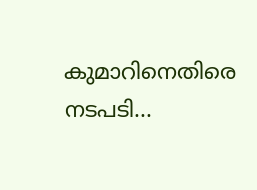കുമാറിനെതിരെ നടപടി...